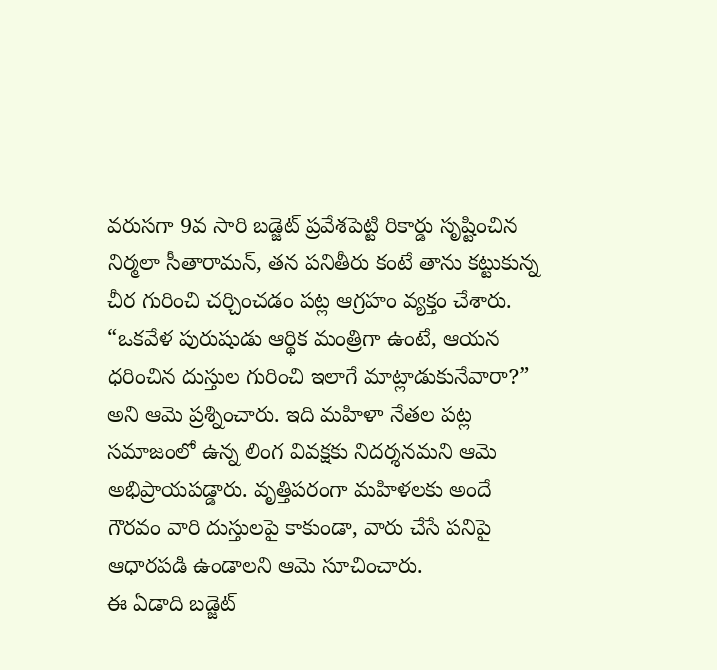వరుసగా 9వ సారి బడ్జెట్ ప్రవేశపెట్టి రికార్డు సృష్టించిన నిర్మలా సీతారామన్, తన పనితీరు కంటే తాను కట్టుకున్న చీర గురించి చర్చించడం పట్ల ఆగ్రహం వ్యక్తం చేశారు. “ఒకవేళ పురుషుడు ఆర్థిక మంత్రిగా ఉంటే, ఆయన ధరించిన దుస్తుల గురించి ఇలాగే మాట్లాడుకునేవారా?” అని ఆమె ప్రశ్నించారు. ఇది మహిళా నేతల పట్ల సమాజంలో ఉన్న లింగ వివక్షకు నిదర్శనమని ఆమె అభిప్రాయపడ్డారు. వృత్తిపరంగా మహిళలకు అందే గౌరవం వారి దుస్తులపై కాకుండా, వారు చేసే పనిపై ఆధారపడి ఉండాలని ఆమె సూచించారు.
ఈ ఏడాది బడ్జెట్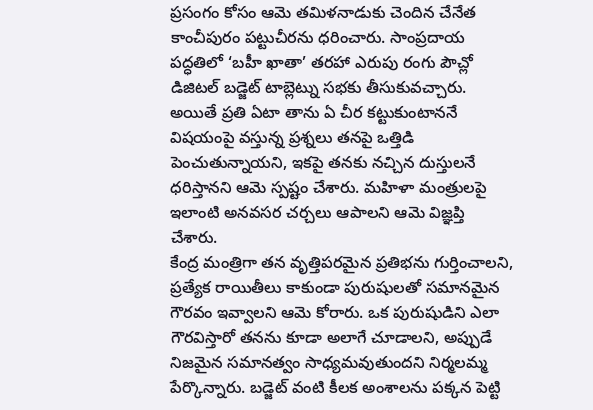ప్రసంగం కోసం ఆమె తమిళనాడుకు చెందిన చేనేత కాంచీపురం పట్టుచీరను ధరించారు. సాంప్రదాయ పద్ధతిలో ‘బహీ ఖాతా’ తరహా ఎరుపు రంగు పౌచ్లో డిజిటల్ బడ్జెట్ టాబ్లెట్ను సభకు తీసుకువచ్చారు. అయితే ప్రతి ఏటా తాను ఏ చీర కట్టుకుంటాననే విషయంపై వస్తున్న ప్రశ్నలు తనపై ఒత్తిడి పెంచుతున్నాయని, ఇకపై తనకు నచ్చిన దుస్తులనే ధరిస్తానని ఆమె స్పష్టం చేశారు. మహిళా మంత్రులపై ఇలాంటి అనవసర చర్చలు ఆపాలని ఆమె విజ్ఞప్తి చేశారు.
కేంద్ర మంత్రిగా తన వృత్తిపరమైన ప్రతిభను గుర్తించాలని, ప్రత్యేక రాయితీలు కాకుండా పురుషులతో సమానమైన గౌరవం ఇవ్వాలని ఆమె కోరారు. ఒక పురుషుడిని ఎలా గౌరవిస్తారో తనను కూడా అలాగే చూడాలని, అప్పుడే నిజమైన సమానత్వం సాధ్యమవుతుందని నిర్మలమ్మ పేర్కొన్నారు. బడ్జెట్ వంటి కీలక అంశాలను పక్కన పెట్టి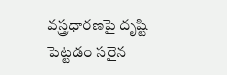వస్త్రధారణపై దృష్టి పెట్టడం సరైన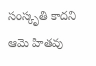సంస్కృతి కాదని ఆమె హితవు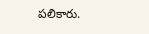పలికారు.